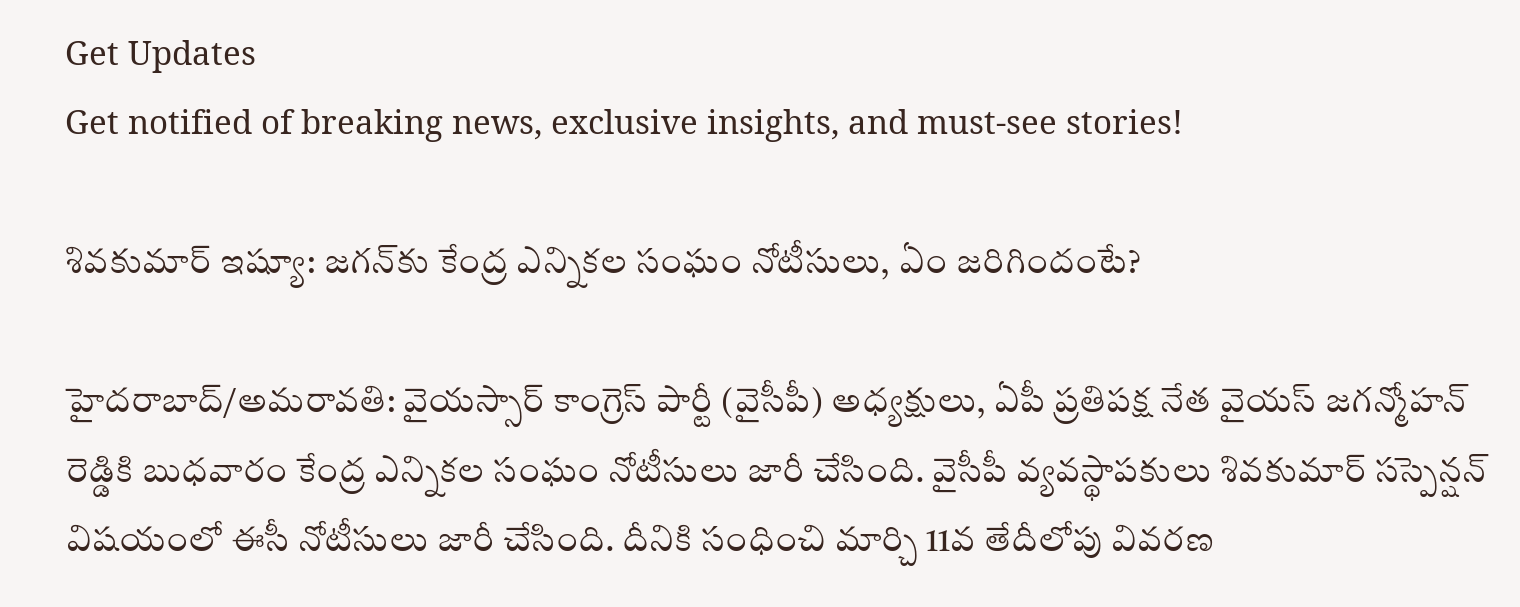Get Updates
Get notified of breaking news, exclusive insights, and must-see stories!

శివకుమార్ ఇష్యూ: జగన్‌కు కేంద్ర ఎన్నికల సంఘం నోటీసులు, ఏం జరిగిందంటే?

హైదరాబాద్/అమరావతి: వైయస్సార్ కాంగ్రెస్ పార్టీ (వైసీపీ) అధ్యక్షులు, ఏపీ ప్రతిపక్ష నేత వైయస్ జగన్మోహన్ రెడ్డికి బుధవారం కేంద్ర ఎన్నికల సంఘం నోటీసులు జారీ చేసింది. వైసీపీ వ్యవస్థాపకులు శివకుమార్ సస్పెన్షన్ విషయంలో ఈసీ నోటీసులు జారీ చేసింది. దీనికి సంధించి మార్చి 11వ తేదీలోపు వివరణ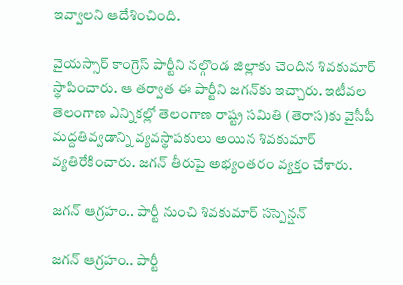ఇవ్వాలని ఆదేశించింది.

వైయస్సార్ కాంగ్రెస్ పార్టీని నల్గొండ జిల్లాకు చెందిన శివకుమార్ స్థాపించారు. ఆ తర్వాత ఈ పార్టీని జగన్‌కు ఇచ్చారు. ఇటీవల తెలంగాణ ఎన్నికల్లో తెలంగాణ రాష్ట్ర సమితి (తెరాస)కు వైసీపీ మద్దతివ్వడాన్ని వ్యవస్థాపకులు అయిన శివకుమార్ వ్యతిరేకించారు. జగన్ తీరుపై అభ్యంతరం వ్యక్తం చేశారు.

జగన్ ఆగ్రహం.. పార్టీ నుంచి శివకుమార్ సస్పెన్షన్

జగన్ ఆగ్రహం.. పార్టీ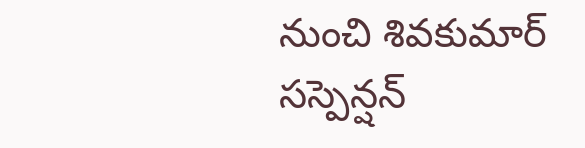నుంచి శివకుమార్ సస్పెన్షన్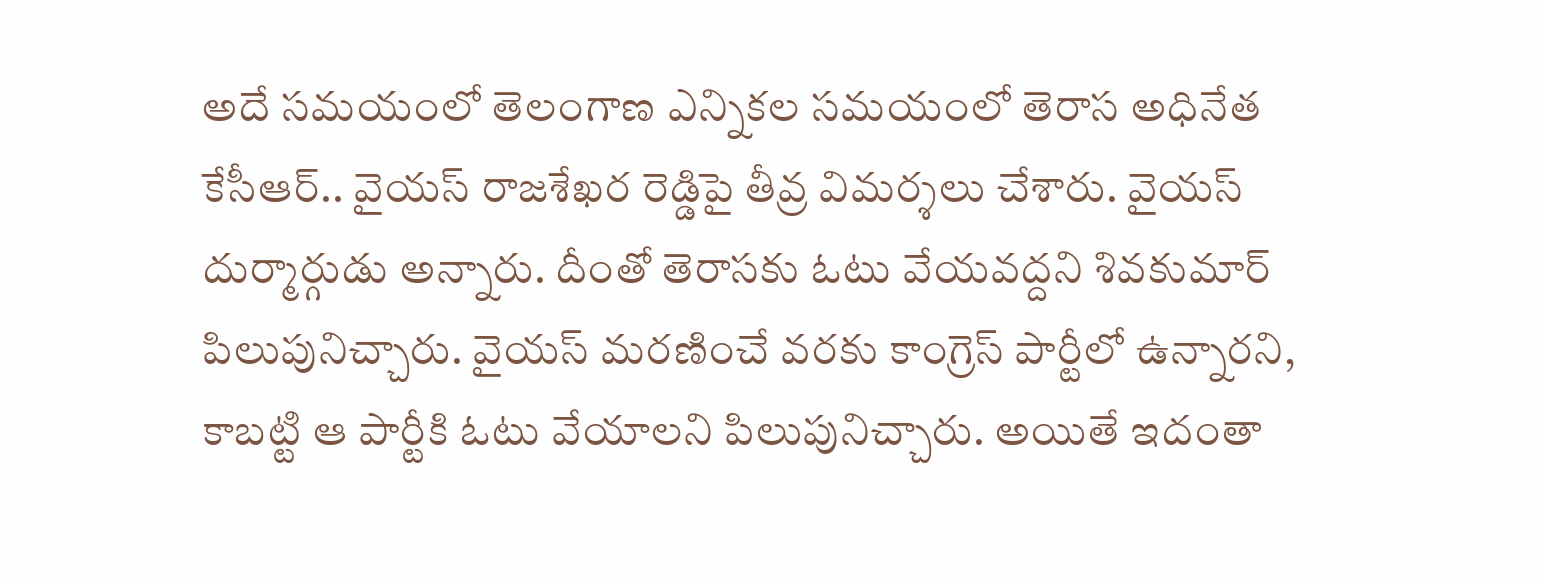అదే సమయంలో తెలంగాణ ఎన్నికల సమయంలో తెరాస అధినేత కేసీఆర్.. వైయస్ రాజశేఖర రెడ్డిపై తీవ్ర విమర్శలు చేశారు. వైయస్ దుర్మార్గుడు అన్నారు. దీంతో తెరాసకు ఓటు వేయవద్దని శివకుమార్ పిలుపునిచ్చారు. వైయస్ మరణించే వరకు కాంగ్రెస్ పార్టీలో ఉన్నారని, కాబట్టి ఆ పార్టీకి ఓటు వేయాలని పిలుపునిచ్చారు. అయితే ఇదంతా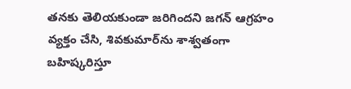తనకు తెలియకుండా జరిగిందని జగన్ ఆగ్రహం వ్యక్తం చేసి, శివకుమార్‌ను శాశ్వతంగా బహిష్కరిస్తూ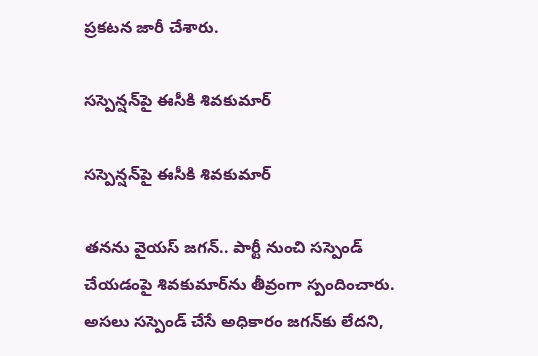ప్రకటన జారీ చేశారు.

సస్పెన్షన్‌పై ఈసీకి శివకుమార్

సస్పెన్షన్‌పై ఈసీకి శివకుమార్

తనను వైయస్ జగన్.. పార్టీ నుంచి సస్పెండ్ చేయడంపై శివకుమార్‌ను తీవ్రంగా స్పందించారు. అసలు సస్పెండ్‌ చేసే అధికారం జగన్‌కు లేదని,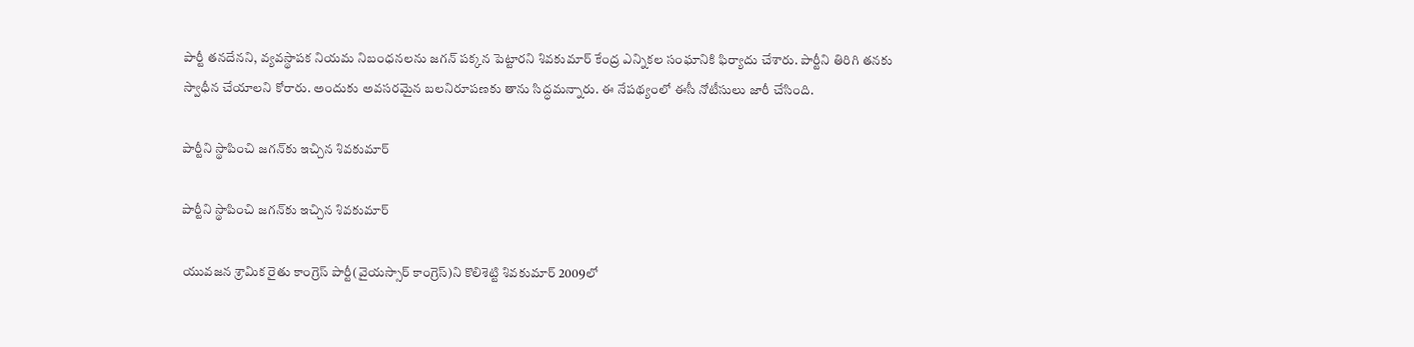పార్టీ తనదేనని, వ్యవస్థాపక నియమ నిబంధనలను జగన్‌ పక్కన పెట్టారని శివకుమార్‌ కేంద్ర ఎన్నికల సంఘానికి ఫిర్యాదు చేశారు. పార్టీని తిరిగి తనకు స్వాధీన చేయాలని కోరారు. అందుకు అవసరమైన బలనిరూపణకు తాను సిద్ధమన్నారు. ఈ నేపథ్యంలో ఈసీ నోటీసులు జారీ చేసింది.

పార్టీని స్థాపించి జగన్‌కు ఇచ్చిన శివకుమార్

పార్టీని స్థాపించి జగన్‌కు ఇచ్చిన శివకుమార్

యువజన శ్రామిక రైతు కాంగ్రెస్‌ పార్టీ(వైయస్సార్ కాంగ్రెస్)ని కొలిశెట్టి శివకుమార్‌ 2009లో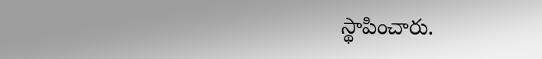స్థాపించారు.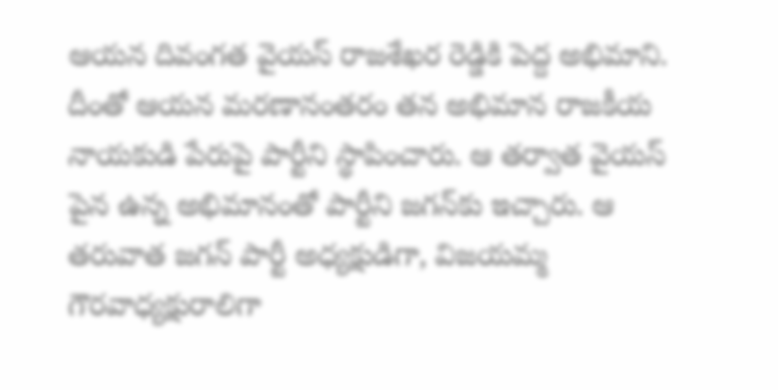ఆయన దివంగత వైయస్ రాజశేఖర రెడ్డికి పెద్ద అభిమాని. దీంతో ఆయన మరణానంతరం తన అభిమాన రాజకీయ నాయకుడి పేరుపై పార్టీని స్థాపించారు. ఆ తర్వాత వైయస్ పైన ఉన్న అభిమానంతో పార్టీని జగన్‌కు ఇచ్చారు. ఆ తరువాత జగన్ పార్టీ అధ్యక్షుడిగా, విజయమ్మ గౌరవాధ్యక్షురాలిగా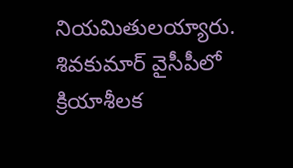నియమితులయ్యారు. శివకుమార్ వైసీపీలో క్రియాశీలక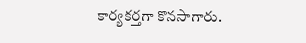కార్యకర్తగా కొనసాగారు.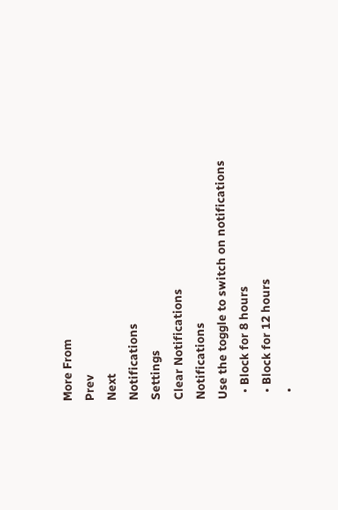More From
Prev
Next
Notifications
Settings
Clear Notifications
Notifications
Use the toggle to switch on notifications
  • Block for 8 hours
  • Block for 12 hours
  •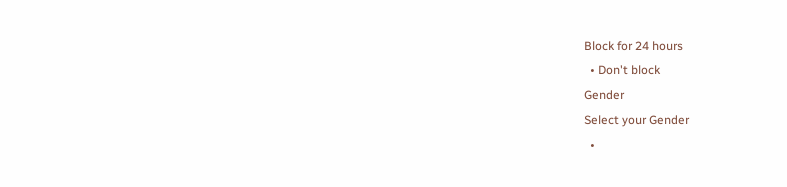Block for 24 hours
  • Don't block
Gender
Select your Gender
  •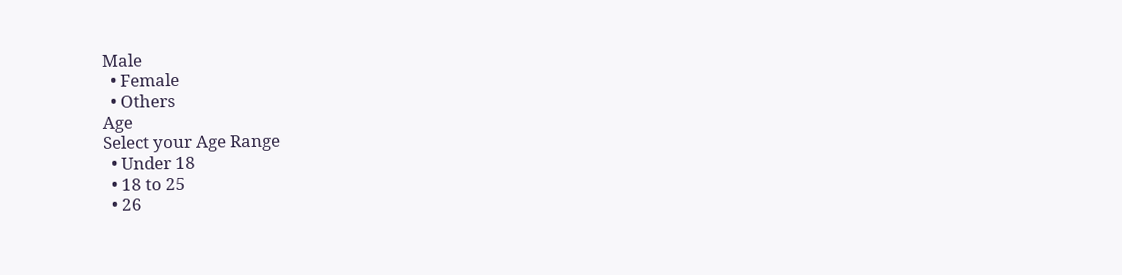Male
  • Female
  • Others
Age
Select your Age Range
  • Under 18
  • 18 to 25
  • 26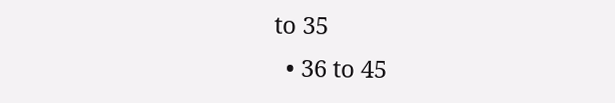to 35
  • 36 to 45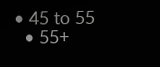• 45 to 55
  • 55+